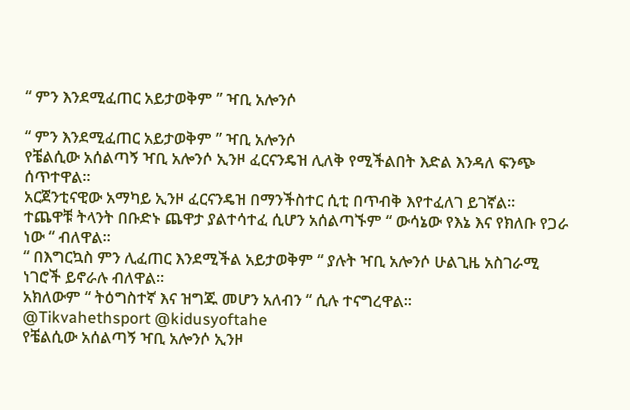“ ምን እንደሚፈጠር አይታወቅም ” ዣቢ አሎንሶ

“ ምን እንደሚፈጠር አይታወቅም ” ዣቢ አሎንሶ
የቼልሲው አሰልጣኝ ዣቢ አሎንሶ ኢንዞ ፈርናንዴዝ ሊለቅ የሚችልበት እድል እንዳለ ፍንጭ ሰጥተዋል።
አርጀንቲናዊው አማካይ ኢንዞ ፈርናንዴዝ በማንችስተር ሲቲ በጥብቅ እየተፈለገ ይገኛል።
ተጨዋቹ ትላንት በቡድኑ ጨዋታ ያልተሳተፈ ሲሆን አሰልጣኙም “ ውሳኔው የእኔ እና የክለቡ የጋራ ነው “ ብለዋል።
“ በእግርኳስ ምን ሊፈጠር እንደሚችል አይታወቅም “ ያሉት ዣቢ አሎንሶ ሁልጊዜ አስገራሚ ነገሮች ይኖራሉ ብለዋል።
አክለውም “ ትዕግስተኛ እና ዝግጁ መሆን አለብን “ ሲሉ ተናግረዋል።
@Tikvahethsport @kidusyoftahe
የቼልሲው አሰልጣኝ ዣቢ አሎንሶ ኢንዞ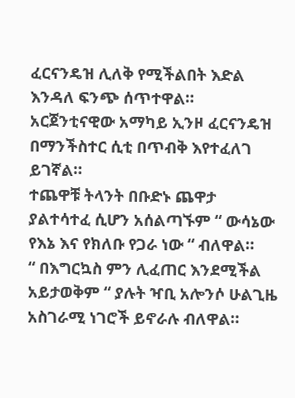ፈርናንዴዝ ሊለቅ የሚችልበት እድል እንዳለ ፍንጭ ሰጥተዋል።
አርጀንቲናዊው አማካይ ኢንዞ ፈርናንዴዝ በማንችስተር ሲቲ በጥብቅ እየተፈለገ ይገኛል።
ተጨዋቹ ትላንት በቡድኑ ጨዋታ ያልተሳተፈ ሲሆን አሰልጣኙም “ ውሳኔው የእኔ እና የክለቡ የጋራ ነው “ ብለዋል።
“ በእግርኳስ ምን ሊፈጠር እንደሚችል አይታወቅም “ ያሉት ዣቢ አሎንሶ ሁልጊዜ አስገራሚ ነገሮች ይኖራሉ ብለዋል።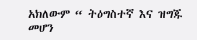አክለውም “ ትዕግስተኛ እና ዝግጁ መሆን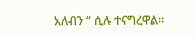አለብን “ ሲሉ ተናግረዋል።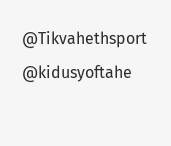@Tikvahethsport @kidusyoftahe